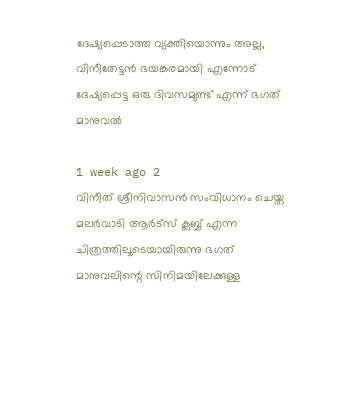ദേഷ്യപ്പെടാത്ത വ്യക്തിയൊന്നും അല്ല, വിനീതേട്ടന്‍ ഭയങ്കരമായി എന്നോട് ദേഷ്യപ്പെട്ട ഒരു ദിവസമുണ്ട് എന്ന് ഭഗത് മാനുവല്‍

1 week ago 2
വിനീത് ശ്രീനിവാസന്‍ സംവിധാനം ചെയ്ത മലര്‍വാടി ആര്‍ട്‌സ് ക്ലബ്ബ് എന്ന ചിത്രത്തിലൂടെയായിരുന്നു ഭഗത് മാനുവലിന്റെ സിനിമയിലേക്കുള്ള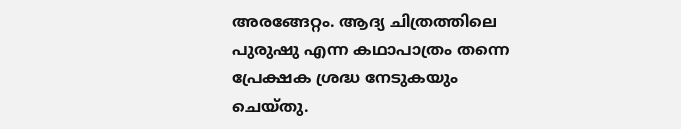അരങ്ങേറ്റം. ആദ്യ ചിത്രത്തിലെ പുരുഷു എന്ന കഥാപാത്രം തന്നെ പ്രേക്ഷക ശ്രദ്ധ നേടുകയും ചെയ്തു.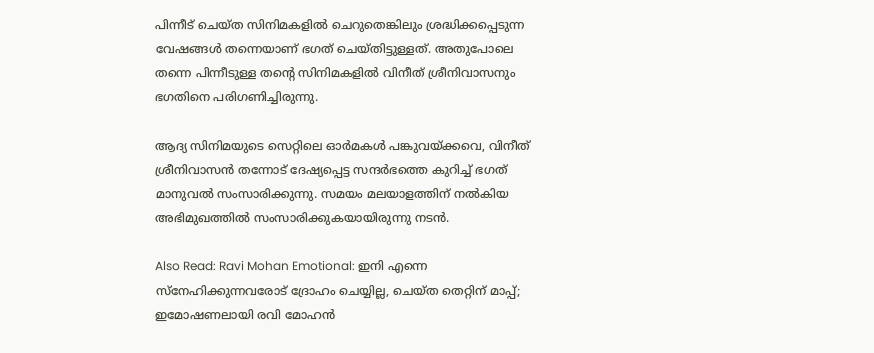പിന്നീട് ചെയ്ത സിനിമകളില്‍ ചെറുതെങ്കിലും ശ്രദ്ധിക്കപ്പെടുന്ന വേഷങ്ങള്‍ തന്നെയാണ് ഭഗത് ചെയ്തിട്ടുള്ളത്. അതുപോലെ തന്നെ പിന്നീടുള്ള തന്റെ സിനിമകളില്‍ വിനീത് ശ്രീനിവാസനും ഭഗതിനെ പരിഗണിച്ചിരുന്നു.

ആദ്യ സിനിമയുടെ സെറ്റിലെ ഓര്‍മകള്‍ പങ്കുവയ്ക്കവെ, വിനീത് ശ്രീനിവാസന്‍ തന്നോട് ദേഷ്യപ്പെട്ട സന്ദര്‍ഭത്തെ കുറിച്ച് ഭഗത് മാനുവല്‍ സംസാരിക്കുന്നു. സമയം മലയാളത്തിന് നല്‍കിയ അഭിമുഖത്തില്‍ സംസാരിക്കുകയായിരുന്നു നടന്‍.

Also Read: Ravi Mohan Emotional: ഇനി എന്നെ സ്‌നേഹിക്കുന്നവരോട് ദ്രോഹം ചെയ്യില്ല, ചെയ്ത തെറ്റിന് മാപ്പ്; ഇമോഷണലായി രവി മോഹന്‍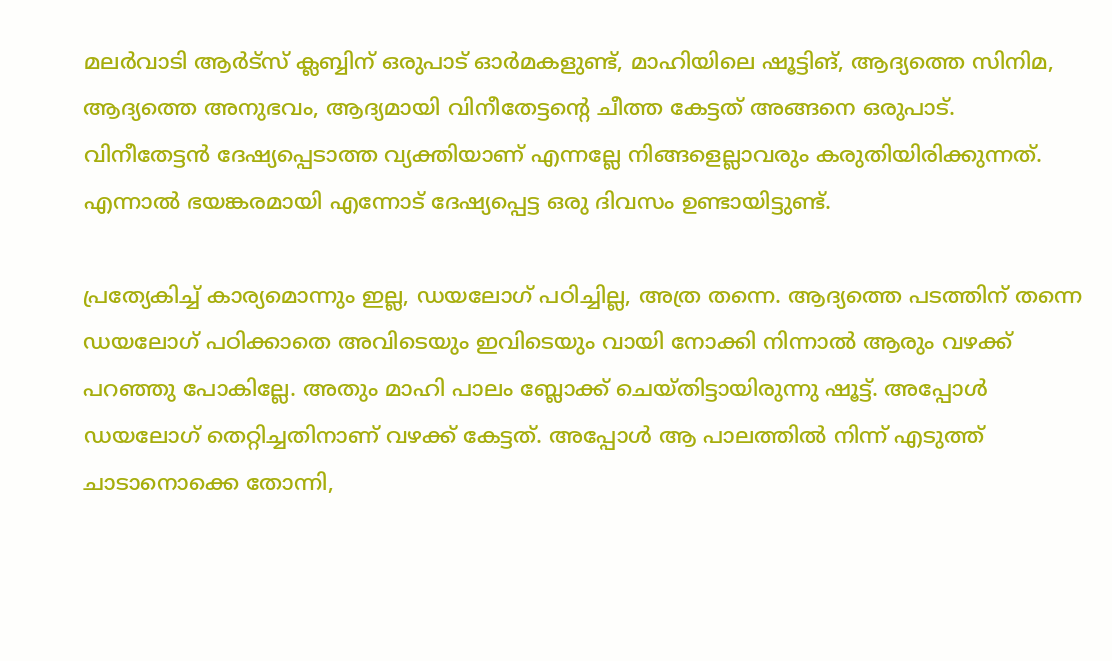മലര്‍വാടി ആര്‍ട്‌സ് ക്ലബ്ബിന് ഒരുപാട് ഓര്‍മകളുണ്ട്, മാഹിയിലെ ഷൂട്ടിങ്, ആദ്യത്തെ സിനിമ, ആദ്യത്തെ അനുഭവം, ആദ്യമായി വിനീതേട്ടന്റെ ചീത്ത കേട്ടത് അങ്ങനെ ഒരുപാട്. വിനീതേട്ടന്‍ ദേഷ്യപ്പെടാത്ത വ്യക്തിയാണ് എന്നല്ലേ നിങ്ങളെല്ലാവരും കരുതിയിരിക്കുന്നത്. എന്നാല്‍ ഭയങ്കരമായി എന്നോട് ദേഷ്യപ്പെട്ട ഒരു ദിവസം ഉണ്ടായിട്ടുണ്ട്.

പ്രത്യേകിച്ച് കാര്യമൊന്നും ഇല്ല, ഡയലോഗ് പഠിച്ചില്ല, അത്ര തന്നെ. ആദ്യത്തെ പടത്തിന് തന്നെ ഡയലോഗ് പഠിക്കാതെ അവിടെയും ഇവിടെയും വായി നോക്കി നിന്നാല്‍ ആരും വഴക്ക് പറഞ്ഞു പോകില്ലേ. അതും മാഹി പാലം ബ്ലോക്ക് ചെയ്തിട്ടായിരുന്നു ഷൂട്ട്. അപ്പോള്‍ ഡയലോഗ് തെറ്റിച്ചതിനാണ് വഴക്ക് കേട്ടത്. അപ്പോള്‍ ആ പാലത്തില്‍ നിന്ന് എടുത്ത് ചാടാനൊക്കെ തോന്നി,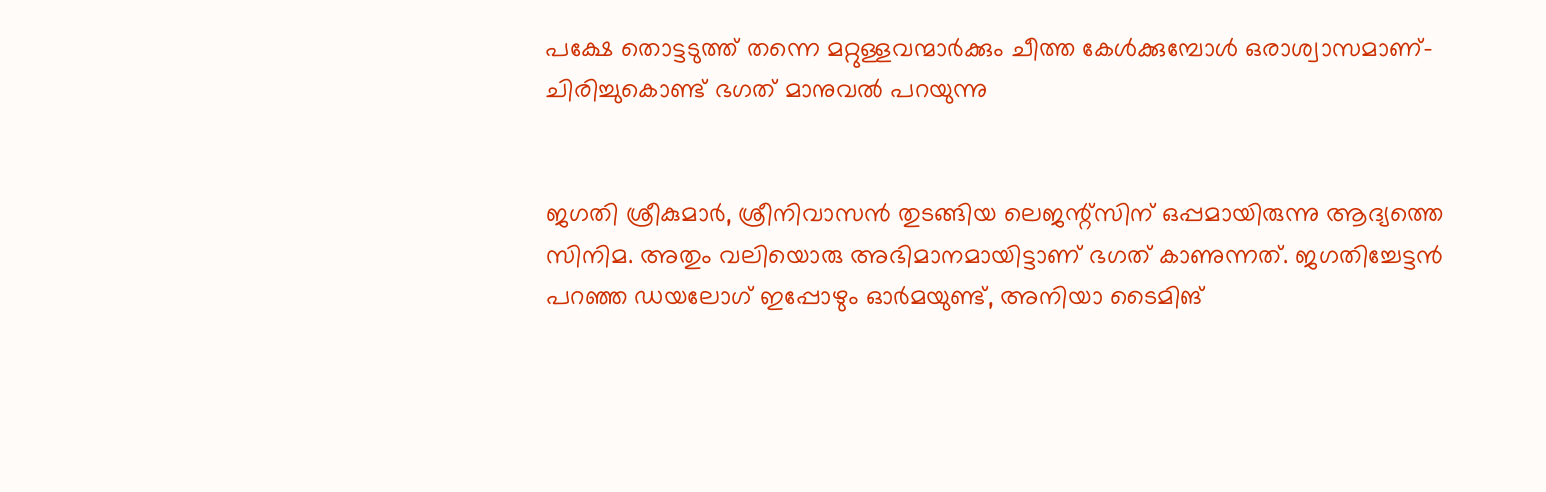പക്ഷേ തൊട്ടടുത്ത് തന്നെ മറ്റുള്ളവന്മാര്‍ക്കും ചീത്ത കേള്‍ക്കുമ്പോള്‍ ഒരാശ്വാസമാണ്- ചിരിച്ചുകൊണ്ട് ഭഗത് മാനുവല്‍ പറയുന്നു


ജഗതി ശ്രീകുമാര്‍, ശ്രീനിവാസന്‍ തുടങ്ങിയ ലെജന്റ്‌സിന് ഒപ്പമായിരുന്നു ആദ്യത്തെ സിനിമ. അതും വലിയൊരു അഭിമാനമായിട്ടാണ് ഭഗത് കാണുന്നത്. ജഗതിച്ചേട്ടന്‍ പറഞ്ഞ ഡയലോഗ് ഇപ്പോഴും ഓര്‍മയുണ്ട്, അനിയാ ടൈമിങ്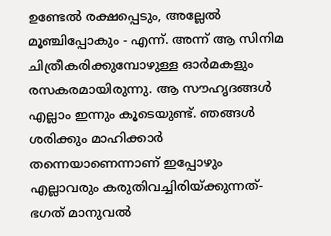ഉണ്ടേല്‍ രക്ഷപ്പെടും, അല്ലേല്‍ മൂഞ്ചിപ്പോകും - എന്ന്. അന്ന് ആ സിനിമ ചിത്രീകരിക്കുമ്പോഴുള്ള ഓര്‍മകളും രസകരമായിരുന്നു. ആ സൗഹൃദങ്ങള്‍ എല്ലാം ഇന്നും കൂടെയുണ്ട്. ഞങ്ങള്‍ ശരിക്കും മാഹിക്കാര്‍ തന്നെയാണെന്നാണ് ഇപ്പോഴും എല്ലാവരും കരുതിവച്ചിരിയ്ക്കുന്നത്- ഭഗത് മാനുവല്‍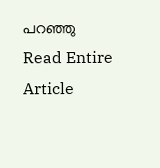പറഞ്ഞു
Read Entire Article